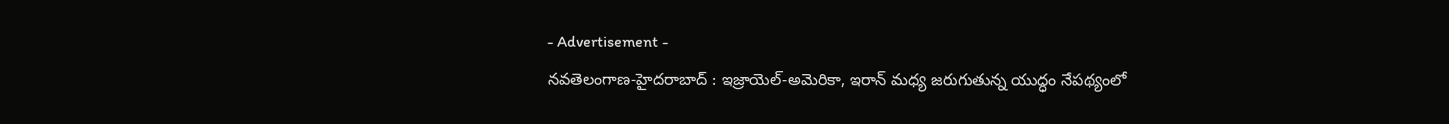- Advertisement -
నవతెలంగాణ-హైదరాబాద్ : ఇజ్రాయెల్-అమెరికా, ఇరాన్ మధ్య జరుగుతున్న యుద్ధం నేపథ్యంలో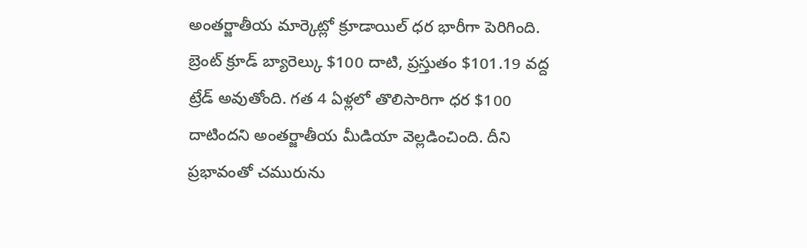అంతర్జాతీయ మార్కెట్లో క్రూడాయిల్ ధర భారీగా పెరిగింది. బ్రెంట్ క్రూడ్ బ్యారెల్కు $100 దాటి, ప్రస్తుతం $101.19 వద్ద ట్రేడ్ అవుతోంది. గత 4 ఏళ్లలో తొలిసారిగా ధర $100 దాటిందని అంతర్జాతీయ మీడియా వెల్లడించింది. దీని ప్రభావంతో చమురును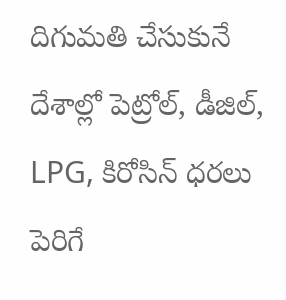దిగుమతి చేసుకునే దేశాల్లో పెట్రోల్, డీజిల్, LPG, కిరోసిన్ ధరలు పెరిగే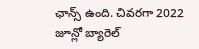ఛాన్స్ ఉంది. చివరగా 2022 జూన్లో బ్యారెల్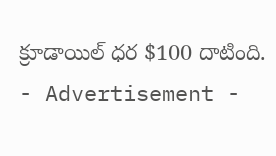క్రూడాయిల్ ధర $100 దాటింది.
- Advertisement -